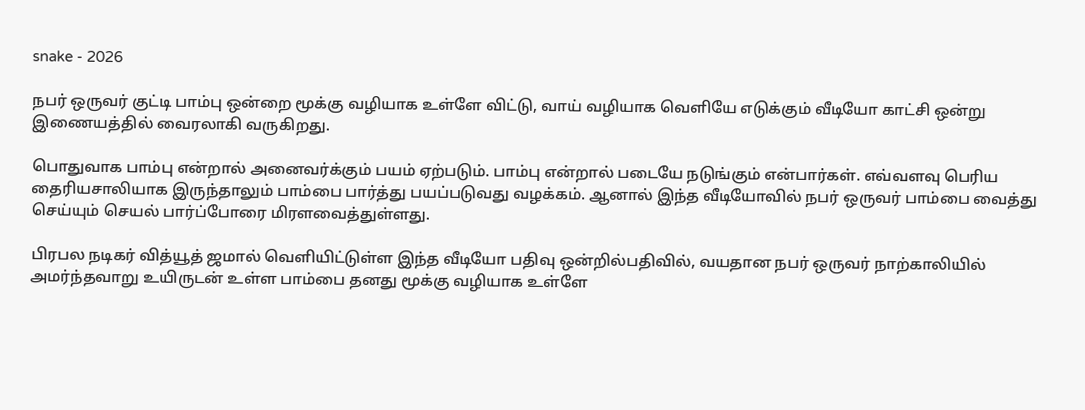snake - 2026

நபர் ஒருவர் குட்டி பாம்பு ஒன்றை மூக்கு வழியாக உள்ளே விட்டு, வாய் வழியாக வெளியே எடுக்கும் வீடியோ காட்சி ஒன்று இணையத்தில் வைரலாகி வருகிறது.

பொதுவாக பாம்பு என்றால் அனைவர்க்கும் பயம் ஏற்படும். பாம்பு என்றால் படையே நடுங்கும் என்பார்கள். எவ்வளவு பெரிய தைரியசாலியாக இருந்தாலும் பாம்பை பார்த்து பயப்படுவது வழக்கம். ஆனால் இந்த வீடியோவில் நபர் ஒருவர் பாம்பை வைத்து செய்யும் செயல் பார்ப்போரை மிரளவைத்துள்ளது.

பிரபல நடிகர் வித்யூத் ஜமால் வெளியிட்டுள்ள இந்த வீடியோ பதிவு ஒன்றில்பதிவில், வயதான நபர் ஒருவர் நாற்காலியில் அமர்ந்தவாறு உயிருடன் உள்ள பாம்பை தனது மூக்கு வழியாக உள்ளே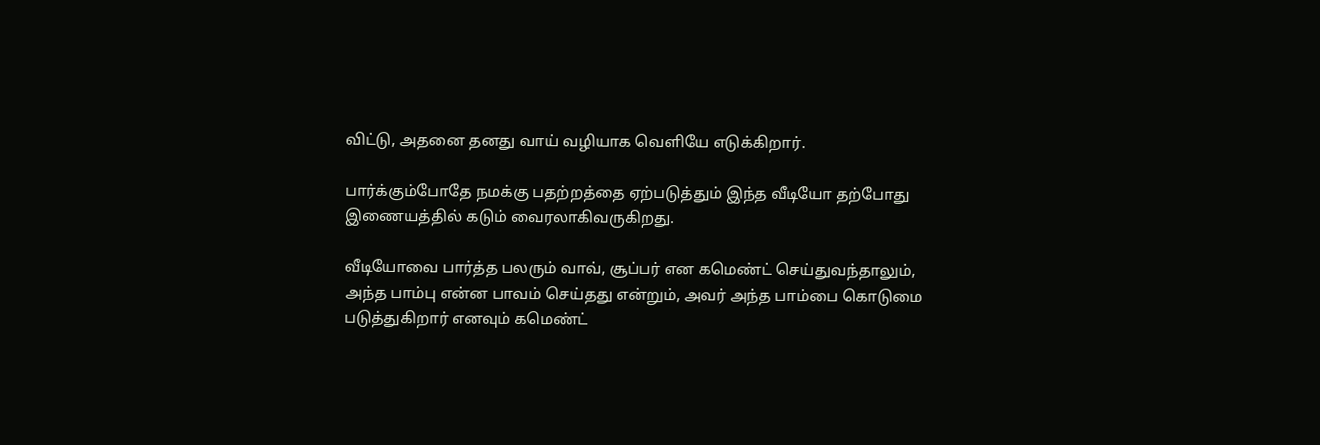விட்டு, அதனை தனது வாய் வழியாக வெளியே எடுக்கிறார்.

பார்க்கும்போதே நமக்கு பதற்றத்தை ஏற்படுத்தும் இந்த வீடியோ தற்போது இணையத்தில் கடும் வைரலாகிவருகிறது.

வீடியோவை பார்த்த பலரும் வாவ், சூப்பர் என கமெண்ட் செய்துவந்தாலும், அந்த பாம்பு என்ன பாவம் செய்தது என்றும், அவர் அந்த பாம்பை கொடுமை படுத்துகிறார் எனவும் கமெண்ட்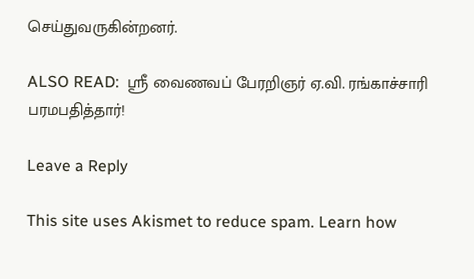செய்துவருகின்றனர்.

ALSO READ:  ஸ்ரீ வைணவப் பேரறிஞர் ஏ.வி. ரங்காச்சாரி பரமபதித்தார்!

Leave a Reply

This site uses Akismet to reduce spam. Learn how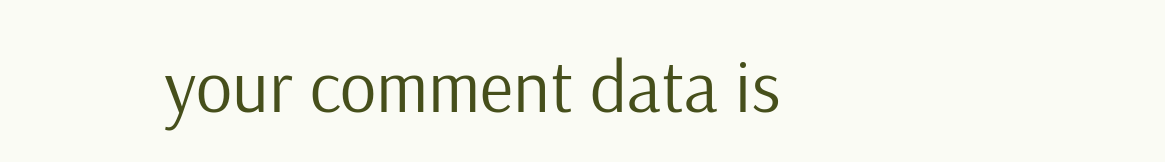your comment data is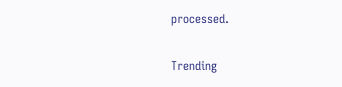processed.

Trending